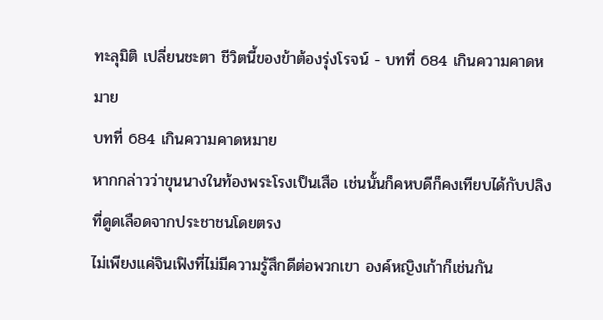ทะลุมิติ เปลี่ยนชะตา ชีวิตนี้ของข้าต้องรุ่งโรจน์ - บทที่ 684 เกินความคาดหมาย
บทที่ 684 เกินความคาดหมาย
หากกล่าวว่าขุนนางในท้องพระโรงเป็นเสือ เช่นนั้นก็คหบดีก็คงเทียบได้กับปลิงที่ดูดเลือดจากประชาชนโดยตรง
ไม่เพียงแค่จินเฟิงที่ไม่มีความรู้สึกดีต่อพวกเขา องค์หญิงเก้าก็เช่นกัน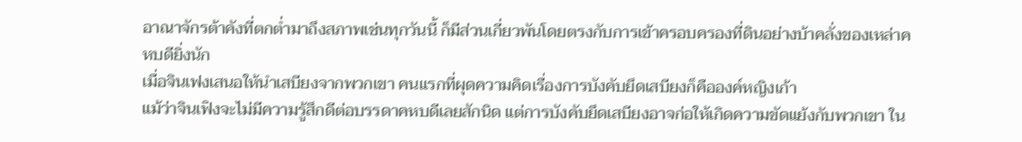อาณาจักรต้าคังที่ตกต่ำมาถึงสภาพเช่นทุกวันนี้ ก็มีส่วนเกี่ยวพันโดยตรงกับการเข้าครอบครองที่ดินอย่างบ้าคลั่งของเหล่าคหบดียิ่งนัก
เมื่อจินเฟงเสนอให้นำเสบียงจากพวกเขา คนแรกที่ผุดความคิดเรื่องการบังคับยึดเสบียงก็คือองค์หญิงเก้า
แม้ว่าจินเฟิงจะไม่มีความรู้สึกดีต่อบรรดาคหบดีเลยสักนิด แต่การบังคับยึดเสบียงอาจก่อให้เกิดความขัดแย้งกับพวกเขา ใน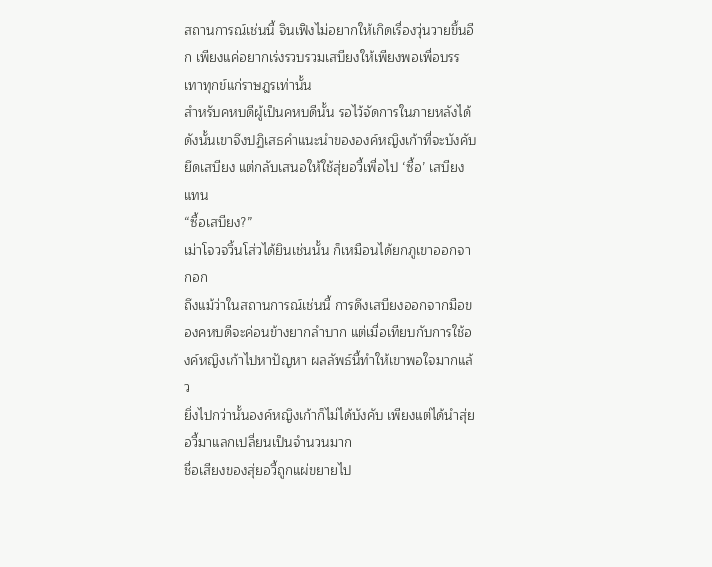สถานการณ์เช่นนี้ จินเฟิงไม่อยากให้เกิดเรื่องวุ่นวายขึ้นอีก เพียงแค่อยากเร่งรวบรวมเสบียงให้เพียงพอเพื่อบรรเทาทุกข์แก่ราษฎรเท่านั้น
สำหรับคหบดีผู้เป็นคหบดีนั้น รอไว้จัดการในภายหลังได้
ดังนั้นเขาจึงปฏิเสธคำแนะนำขององค์หญิงเก้าที่จะบังคับยึดเสบียง แต่กลับเสนอให้ใช้สุ่ยอวี้เพื่อไป ‘ซื้อ’ เสบียงแทน
“ซื้อเสบียง?”
เม่าโจวจวิ้นโส่วได้ยินเช่นนั้น ก็เหมือนได้ยกภูเขาออกจากอก
ถึงแม้ว่าในสถานการณ์เช่นนี้ การดึงเสบียงออกจากมือของคหบดีจะค่อนข้างยากลำบาก แต่เมื่อเทียบกับการใช้องค์หญิงเก้าไปหาปัญหา ผลลัพธ์นี้ทำให้เขาพอใจมากแล้ว
ยิ่งไปกว่านั้นองค์หญิงเก้าก็ไม่ได้บังคับ เพียงแต่ได้นำสุ่ยอวี้มาแลกเปลี่ยนเป็นจำนวนมาก
ชื่อเสียงของสุ่ยอวี้ถูกแผ่ขยายไป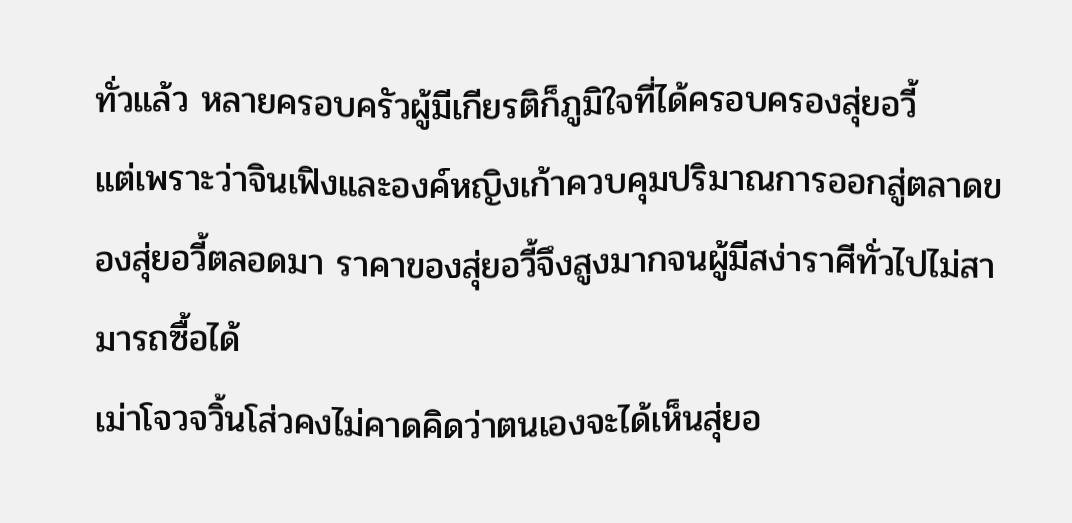ทั่วแล้ว หลายครอบครัวผู้มีเกียรติก็ภูมิใจที่ได้ครอบครองสุ่ยอวี้
แต่เพราะว่าจินเฟิงและองค์หญิงเก้าควบคุมปริมาณการออกสู่ตลาดของสุ่ยอวี้ตลอดมา ราคาของสุ่ยอวี้จึงสูงมากจนผู้มีสง่าราศีทั่วไปไม่สามารถซื้อได้
เม่าโจวจวิ้นโส่วคงไม่คาดคิดว่าตนเองจะได้เห็นสุ่ยอ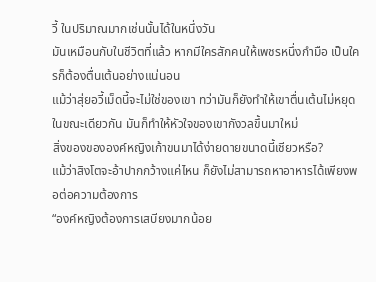วี้ ในปริมาณมากเช่นนั้นได้ในหนึ่งวัน
มันเหมือนกับในชีวิตที่แล้ว หากมีใครสักคนให้เพชรหนึ่งกำมือ เป็นใครก็ต้องตื่นเต้นอย่างแน่นอน
แม้ว่าสุ่ยอวี้เม็ดนี้จะไม่ใช่ของเขา ทว่ามันก็ยังทำให้เขาตื่นเต้นไม่หยุด
ในขณะเดียวกัน มันก็ทำให้หัวใจของเขากังวลขึ้นมาใหม่
สิ่งของขององค์หญิงเก้าขนมาได้ง่ายดายขนาดนี้เชียวหรือ?
แม้ว่าสิงโตจะอ้าปากกว้างแค่ไหน ก็ยังไม่สามารถหาอาหารได้เพียงพอต่อความต้องการ
“องค์หญิงต้องการเสบียงมากน้อย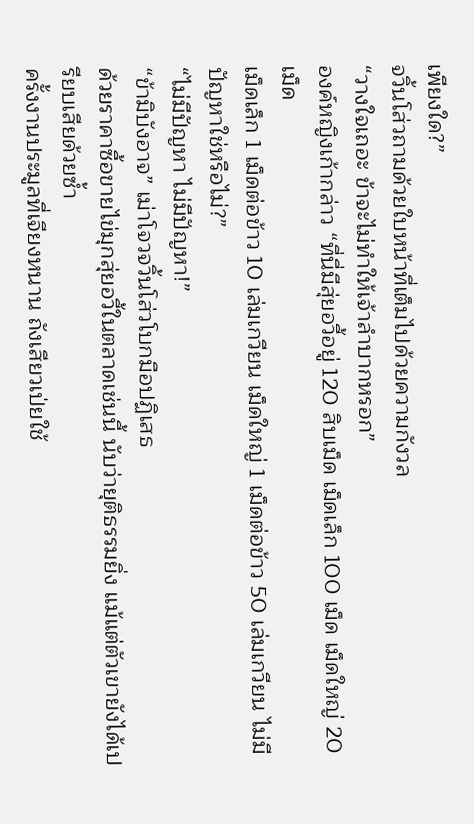เพียงใด?”
จวิ้นโส่วถามด้วยใบหน้าที่เต็มไปด้วยความกังวล
“วางใจเถอะ ข้าจะไม่ทำให้เจ้าลำบากหรอก”
องค์หญิงเก้ากล่าว “ที่นี่มีสุ่ยอวี้อยู่ 120 สิบเม็ด เม็ดเล็ก 100 เม็ด เม็ดใหญ่ 20 เม็ด
เม็ดเล็ก 1 เม็ดต่อข้าว 10 เล่มเกวียน เม็ดใหญ่ 1 เม็ดต่อข้าว 50 เล่มเกวียน ไม่มีปัญหาใช่หรือไม่?”
“ไม่มีปัญหา ไม่มีปัญหา!”
“ข้ามิบังอาจ” เม่าโจวจวิ้นโส่วโบกมือปฏิเสธ
ด้วยราคาซื้อขายไข่มุกสุ่ยอวี้ในตลาดเช่นนี้ นับว่ายุติธรรมยิ่ง แม้แต่ตัวเขายังได้เปรียบเสียด้วยซ้ำ
ครั้งงานประมูลที่เจียงหนาน ถังเสียวเป่ยใช้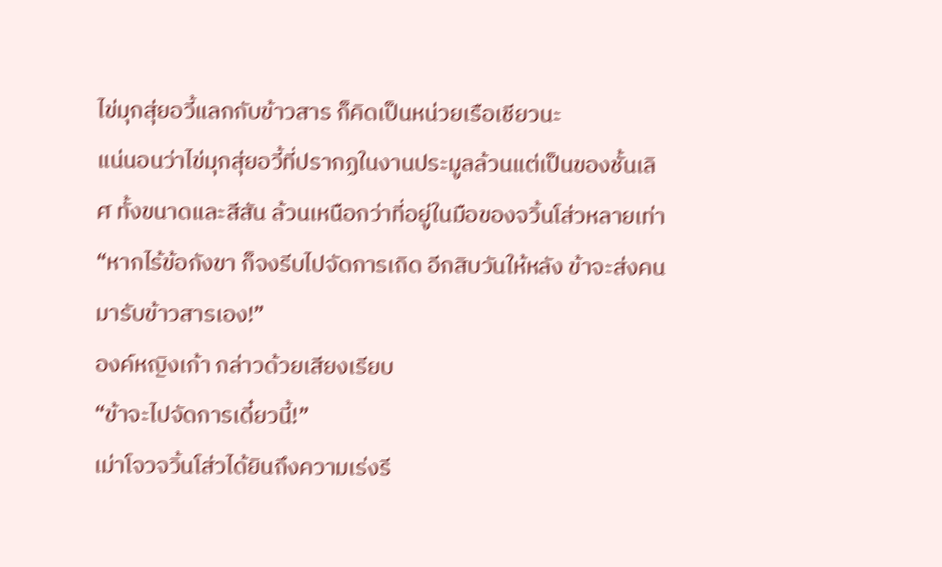ไข่มุกสุ่ยอวี้แลกกับข้าวสาร ก็คิดเป็นหน่วยเรือเชียวนะ
แน่นอนว่าไข่มุกสุ่ยอวี้ที่ปรากฏในงานประมูลล้วนแต่เป็นของชั้นเลิศ ทั้งขนาดและสีสัน ล้วนเหนือกว่าที่อยู่ในมือของจวิ้นโส่วหลายเท่า
“หากไร้ข้อกังขา ก็จงรีบไปจัดการเถิด อีกสิบวันให้หลัง ข้าจะส่งคนมารับข้าวสารเอง!”
องค์หญิงเก้า กล่าวด้วยเสียงเรียบ
“ข้าจะไปจัดการเดี๋ยวนี้!”
เม่าโจวจวิ้นโส่วได้ยินถึงความเร่งรี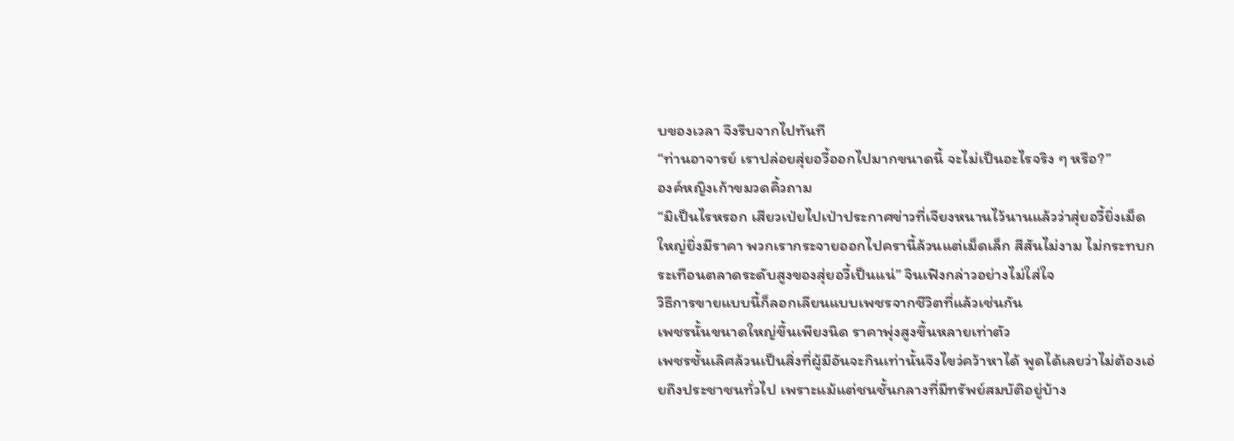บของเวลา จึงรีบจากไปทันที
“ท่านอาจารย์ เราปล่อยสุ่ยอวี้ออกไปมากขนาดนี้ จะไม่เป็นอะไรจริง ๆ หรือ?”
องค์หญิงเก้าขมวดคิ้วถาม
“มิเป็นไรหรอก เสียวเป่ยไปเป่าประกาศข่าวที่เจียงหนานไว้นานแล้วว่าสุ่ยอวี้ยิ่งเม็ดใหญ่ยิ่งมีราคา พวกเรากระจายออกไปครานี้ล้วนแต่เม็ดเล็ก สีสันไม่งาม ไม่กระทบกระเทือนตลาดระดับสูงของสุ่ยอวี้เป็นแน่” จินเฟิงกล่าวอย่างไม่ใส่ใจ
วิธีการขายแบบนี้ก็ลอกเลียนแบบเพชรจากชีวิตที่แล้วเช่นกัน
เพชรนั้นขนาดใหญ่ขึ้นเพียงนิด ราคาพุ่งสูงขึ้นหลายเท่าตัว
เพชรชั้นเลิศล้วนเป็นสิ่งที่ผู้มีอันจะกินเท่านั้นจึงไขว่คว้าหาได้ พูดได้เลยว่าไม่ต้องเอ่ยถึงประชาชนทั่วไป เพราะแม้แต่ชนชั้นกลางที่มีทรัพย์สมบัติอยู่บ้าง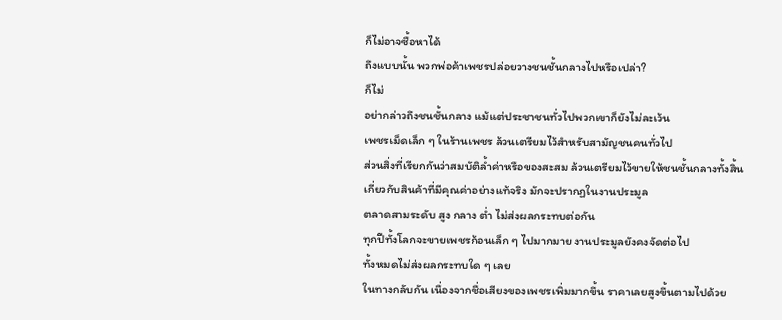ก็ไม่อาจซื้อหาได้
ถึงแบบนั้น พวกพ่อค้าเพชรปล่อยวางชนชั้นกลางไปหรือเปล่า?
ก็ไม่
อย่ากล่าวถึงชนชั้นกลาง แม้แต่ประชาชนทั่วไปพวกเขาก็ยังไม่ละเว้น
เพชรเม็ดเล็ก ๆ ในร้านเพชร ล้วนเตรียมไว้สำหรับสามัญชนคนทั่วไป
ส่วนสิ่งที่เรียกกันว่าสมบัติล้ำค่าหรือของสะสม ล้วนเตรียมไว้ขายให้ชนชั้นกลางทั้งสิ้น
เกี่ยวกับสินค้าที่มีคุณค่าอย่างแท้จริง มักจะปรากฏในงานประมูล
ตลาดสามระดับ สูง กลาง ต่ำ ไม่ส่งผลกระทบต่อกัน
ทุกปีทั้งโลกจะขายเพชรก้อนเล็ก ๆ ไปมากมาย งานประมูลยังคงจัดต่อไป
ทั้งหมดไม่ส่งผลกระทบใด ๆ เลย
ในทางกลับกัน เนื่องจากชื่อเสียงของเพชรเพิ่มมากขึ้น ราคาเลยสูงขึ้นตามไปด้วย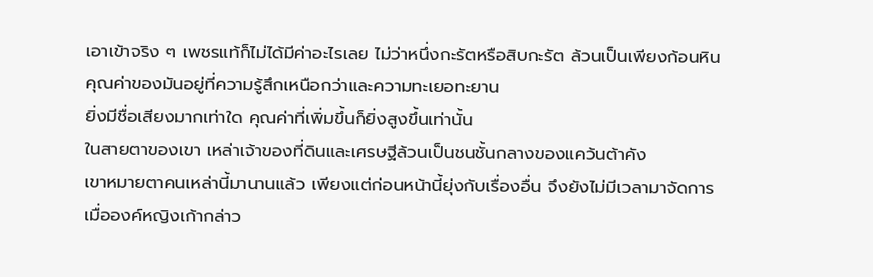เอาเข้าจริง ๆ เพชรแท้ก็ไม่ได้มีค่าอะไรเลย ไม่ว่าหนึ่งกะรัตหรือสิบกะรัต ล้วนเป็นเพียงก้อนหิน
คุณค่าของมันอยู่ที่ความรู้สึกเหนือกว่าและความทะเยอทะยาน
ยิ่งมีชื่อเสียงมากเท่าใด คุณค่าที่เพิ่มขึ้นก็ยิ่งสูงขึ้นเท่านั้น
ในสายตาของเขา เหล่าเจ้าของที่ดินและเศรษฐีล้วนเป็นชนชั้นกลางของแคว้นต้าคัง
เขาหมายตาคนเหล่านี้มานานแล้ว เพียงแต่ก่อนหน้านี้ยุ่งกับเรื่องอื่น จึงยังไม่มีเวลามาจัดการ
เมื่อองค์หญิงเก้ากล่าว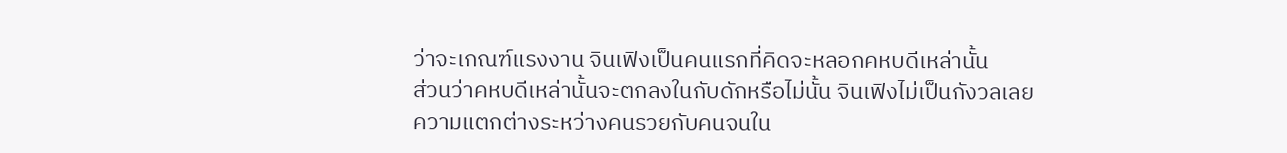ว่าจะเกณฑ์แรงงาน จินเฟิงเป็นคนแรกที่คิดจะหลอกคหบดีเหล่านั้น
ส่วนว่าคหบดีเหล่านั้นจะตกลงในกับดักหรือไม่นั้น จินเฟิงไม่เป็นกังวลเลย
ความแตกต่างระหว่างคนรวยกับคนจนใน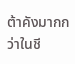ต้าคังมากกว่าในชี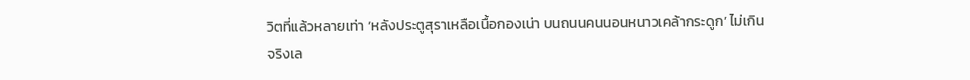วิตที่แล้วหลายเท่า ‘หลังประตูสุราเหลือเนื้อกองเน่า บนถนนคนนอนหนาวเคล้ากระดูก’ ไม่เกินจริงเล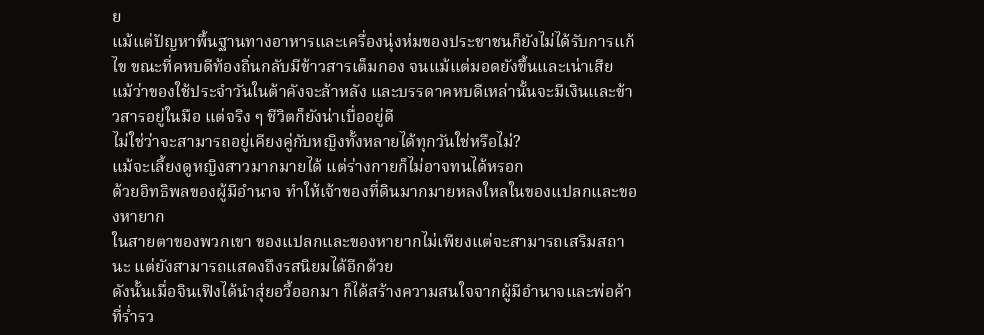ย
แม้แต่ปัญหาพื้นฐานทางอาหารและเครื่องนุ่งห่มของประชาชนก็ยังไม่ได้รับการแก้ไข ขณะที่คหบดีท้องถิ่นกลับมีข้าวสารเต็มกอง จนแม้แต่มอดยังขึ้นและเน่าเสีย
แม้ว่าของใช้ประจำวันในต้าคังจะล้าหลัง และบรรดาคหบดีเหล่านั้นจะมีเงินและข้าวสารอยู่ในมือ แต่จริง ๆ ชีวิตก็ยังน่าเบื่ออยู่ดี
ไม่ใช่ว่าจะสามารถอยู่เคียงคู่กับหญิงทั้งหลายได้ทุกวันใช่หรือไม่?
แม้จะเลี้ยงดูหญิงสาวมากมายได้ แต่ร่างกายก็ไม่อาจทนได้หรอก
ด้วยอิทธิพลของผู้มีอำนาจ ทำให้เจ้าของที่ดินมากมายหลงใหลในของแปลกและของหายาก
ในสายตาของพวกเขา ของแปลกและของหายากไม่เพียงแต่จะสามารถเสริมสถานะ แต่ยังสามารถแสดงถึงรสนิยมได้อีกด้วย
ดังนั้นเมื่อจินเฟิงได้นำสุ่ยอวี้ออกมา ก็ได้สร้างความสนใจจากผู้มีอำนาจและพ่อค้าที่ร่ำรว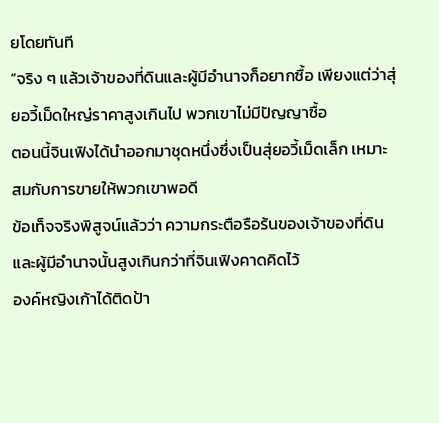ยโดยทันที
“จริง ๆ แล้วเจ้าของที่ดินและผู้มีอำนาจก็อยากซื้อ เพียงแต่ว่าสุ่ยอวี้เม็ดใหญ่ราคาสูงเกินไป พวกเขาไม่มีปัญญาซื้อ
ตอนนี้จินเฟิงได้นำออกมาชุดหนึ่งซึ่งเป็นสุ่ยอวี้เม็ดเล็ก เหมาะสมกับการขายให้พวกเขาพอดี
ข้อเท็จจริงพิสูจน์แล้วว่า ความกระตือรือร้นของเจ้าของที่ดินและผู้มีอำนาจนั้นสูงเกินกว่าที่จินเฟิงคาดคิดไว้
องค์หญิงเก้าได้ติดป้า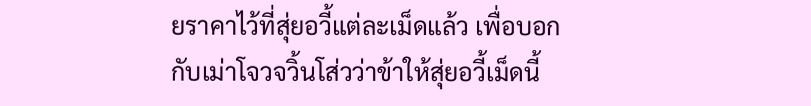ยราคาไว้ที่สุ่ยอวี้แต่ละเม็ดแล้ว เพื่อบอกกับเม่าโจวจวิ้นโส่วว่าข้าให้สุ่ยอวี้เม็ดนี้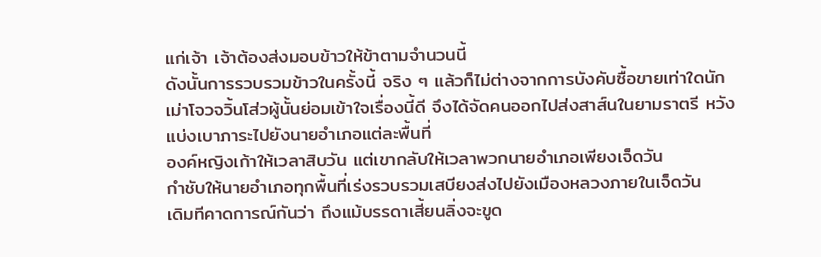แก่เจ้า เจ้าต้องส่งมอบข้าวให้ข้าตามจำนวนนี้
ดังนั้นการรวบรวมข้าวในครั้งนี้ จริง ๆ แล้วก็ไม่ต่างจากการบังคับซื้อขายเท่าใดนัก
เม่าโจวจวิ้นโส่วผู้นั้นย่อมเข้าใจเรื่องนี้ดี จึงได้จัดคนออกไปส่งสาส์นในยามราตรี หวังแบ่งเบาภาระไปยังนายอำเภอแต่ละพื้นที่
องค์หญิงเก้าให้เวลาสิบวัน แต่เขากลับให้เวลาพวกนายอำเภอเพียงเจ็ดวัน
กำชับให้นายอำเภอทุกพื้นที่เร่งรวบรวมเสบียงส่งไปยังเมืองหลวงภายในเจ็ดวัน
เดิมทีคาดการณ์กันว่า ถึงแม้บรรดาเสี้ยนลิ่งจะขูด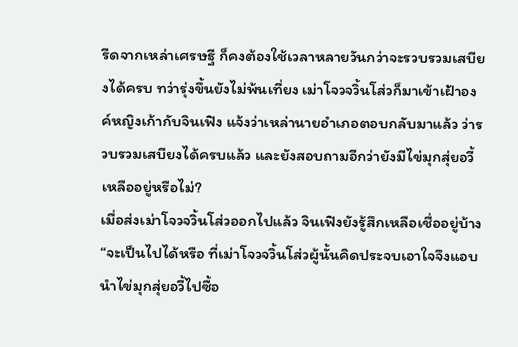รีดจากเหล่าเศรษฐี ก็คงต้องใช้เวลาหลายวันกว่าจะรวบรวมเสบียงได้ครบ ทว่ารุ่งขึ้นยังไม่พ้นเที่ยง เม่าโจวจวิ้นโส่วก็มาเข้าเฝ้าองค์หญิงเก้ากับจินเฟิง แจ้งว่าเหล่านายอำเภอตอบกลับมาแล้ว ว่ารวบรวมเสบียงได้ครบแล้ว และยังสอบถามอีกว่ายังมีไข่มุกสุ่ยอวี้เหลืออยู่หรือไม่?
เมื่อส่งเม่าโจวจวิ้นโส่วออกไปแล้ว จินเฟิงยังรู้สึกเหลือเชื่ออยู่บ้าง “จะเป็นไปได้หรือ ที่เม่าโจวจวิ้นโส่วผู้นั้นคิดประจบเอาใจจึงแอบนำไข่มุกสุ่ยอวี้ไปซื้อ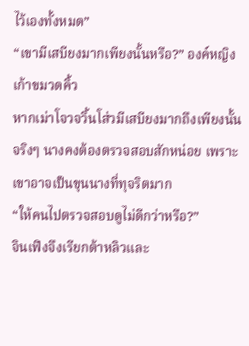ไว้เองทั้งหมด”
“เขามีเสบียงมากเพียงนั้นหรือ?” องค์หญิงเก้าขมวดคิ้ว
หากเม่าโจวจวิ้นโส่วมีเสบียงมากถึงเพียงนั้นจริงๆ นางคงต้องตรวจสอบสักหน่อย เพราะเขาอาจเป็นขุนนางที่ทุจริตมาก
“ให้คนไปตรวจสอบดูไม่ดีกว่าหรือ?”
จินเฟิงจึงเรียกต้าหลิวและ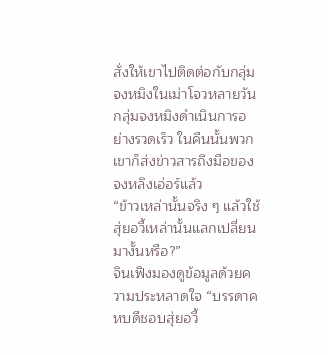สั่งให้เขาไปติดต่อกับกลุ่มจงหมิงในเม่าโจวหลายวัน
กลุ่มจงหมิงดำเนินการอย่างรวดเร็ว ในคืนนั้นพวกเขาก็ส่งข่าวสารถึงมือของจงหลิงเอ่อร์แล้ว
“ข้าวเหล่านั้นจริง ๆ แล้วใช้สุ่ยอวี้เหล่านั้นแลกเปลี่ยนมางั้นหรือ?”
จินเฟิงมองดูข้อมูลด้วยความประหลาดใจ “บรรดาคหบดีชอบสุ่ยอวี้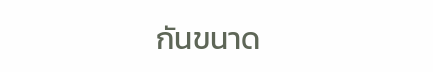กันขนาด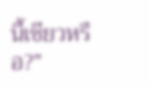นี้เชียวหรือ?”